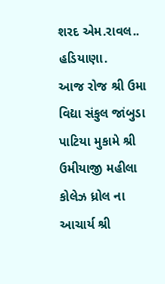શરદ એમ.રાવલ.. હડિયાણા.
આજ રોજ શ્રી ઉમા વિદ્યા સંકુલ જાંબુડા પાટિયા મુકામે શ્રી ઉમીયાજી મહીલા કોલેઝ ધ્રોલ ના આચાર્ય શ્રી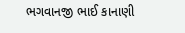ભગવાનજી ભાઈ કાનાણી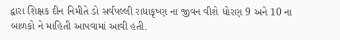દ્વારા શિક્ષક દીન નિમીતે ડો સર્વપલ્લી રાધાકૃષ્ણ ના જીવન વીશે ધોરણ 9 અને 10 ના બાળકો ને માહિતી આપવામાં આવી હતી.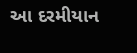આ દરમીયાન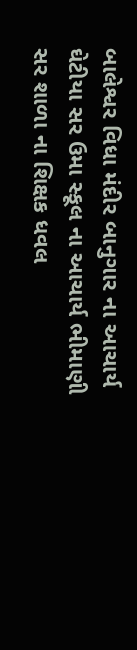બાલેશ્વર વિધા મંદીર બાનુગાર ના આચાર્ય ઘેટીયા સર ઉમા સ્કૂલ ના આચાર્ય ભીમાણી સર શાળા ના શિક્ષક ધવલ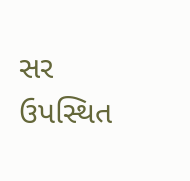સર ઉપસ્થિત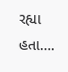રહ્યા હતા….